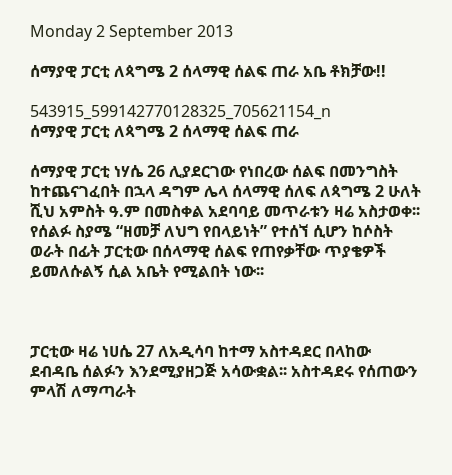Monday 2 September 2013

ሰማያዊ ፓርቲ ለጳግሜ 2 ሰላማዊ ሰልፍ ጠራ አቤ ቶክቻው!!

543915_599142770128325_705621154_n
ሰማያዊ ፓርቲ ለጳግሜ 2 ሰላማዊ ሰልፍ ጠራ

ሰማያዊ ፓርቲ ነሃሴ 26 ሊያደርገው የነበረው ሰልፍ በመንግስት ከተጨናገፈበት በኋላ ዳግም ሌላ ሰላማዊ ሰለፍ ለጳግሜ 2 ሁለት ሺህ አምስት ዓ.ም በመስቀል አደባባይ መጥራቱን ዛሬ አስታወቀ፡፡ የሰልፉ ስያሜ “ዘመቻ ለህግ የበላይነት” የተሰኘ ሲሆን ከሶስት ወራት በፊት ፓርቲው በሰላማዊ ሰልፍ የጠየቃቸው ጥያቄዎች ይመለሱልኝ ሲል አቤት የሚልበት ነው፡፡



ፓርቲው ዛሬ ነሀሴ 27 ለአዲሳባ ከተማ አስተዳደር በላከው ደብዳቤ ሰልፉን እንደሚያዘጋጅ አሳውቋል፡፡ አስተዳደሩ የሰጠውን ምላሽ ለማጣራት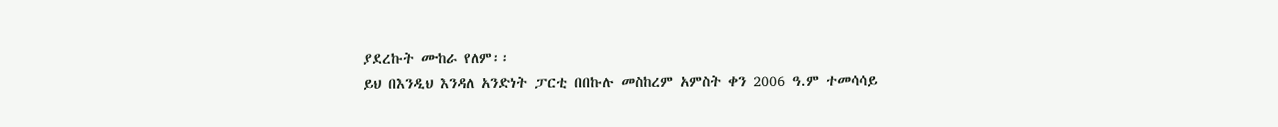ያደረኩት ሙከራ የለም፡፡
ይህ በእንዲህ እንዳለ አንድነት ፓርቲ በበኩሉ መስከረም አምስት ቀን 2006 ዓ.ም ተመሳሳይ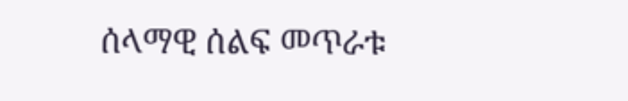ሰላማዊ ሰልፍ መጥራቱ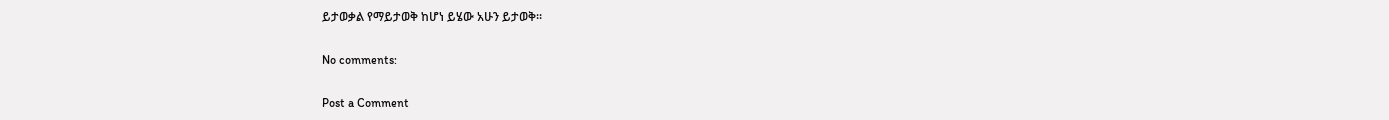ይታወቃል የማይታወቅ ከሆነ ይሄው አሁን ይታወቅ፡፡

No comments:

Post a Comment